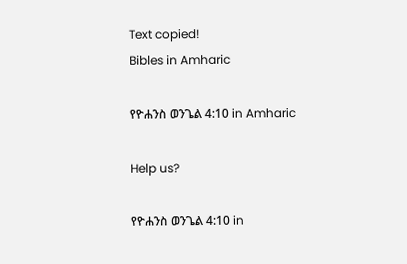Text copied!
Bibles in Amharic

የዮሐንስ ወንጌል 4:10 in Amharic

Help us?

የዮሐንስ ወንጌል 4:10 in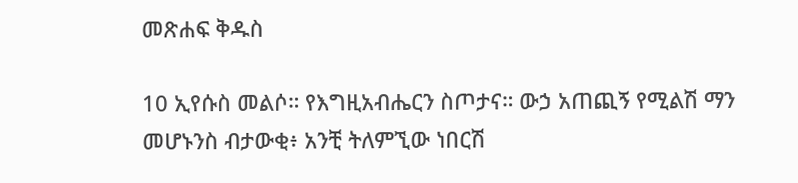መጽሐፍ ቅዱስ

10 ኢየሱስ መልሶ። የእግዚአብሔርን ስጦታና። ውኃ አጠጪኝ የሚልሽ ማን መሆኑንስ ብታውቂ፥ አንቺ ትለምኚው ነበርሽ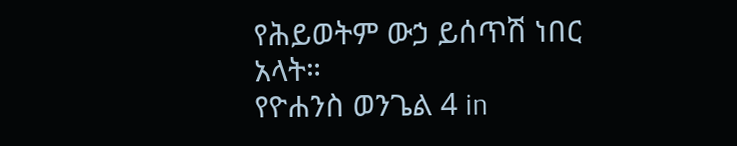የሕይወትም ውኃ ይሰጥሽ ነበር አላት።
የዮሐንስ ወንጌል 4 in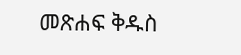መጽሐፍ ቅዱስ